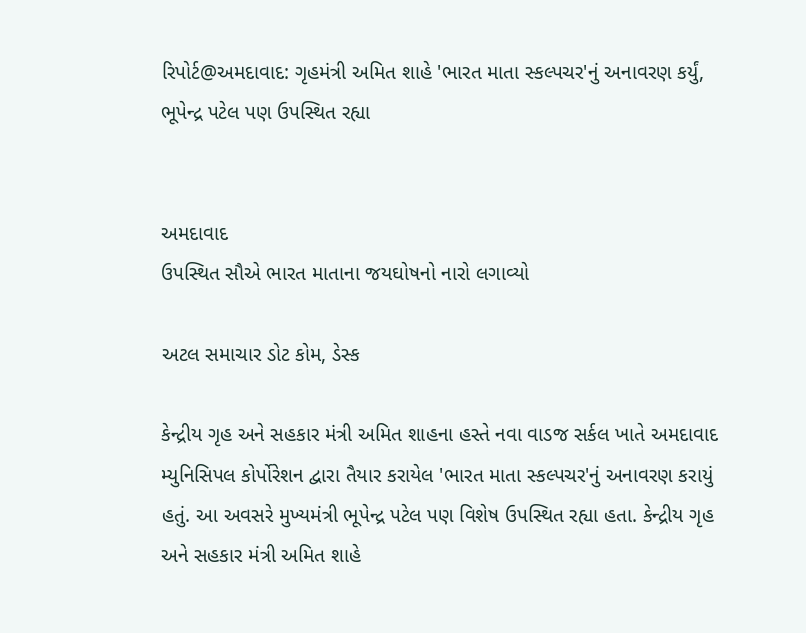રિપોર્ટ@અમદાવાદ: ગૃહમંત્રી અમિત શાહે 'ભારત માતા સ્કલ્પચર'નું અનાવરણ કર્યું, ભૂપેન્દ્ર પટેલ પણ ઉપસ્થિત રહ્યા


અમદાવાદ
ઉપસ્થિત સૌએ ભારત માતાના જયઘોષનો નારો લગાવ્યો

અટલ સમાચાર ડોટ કોમ, ડેસ્ક

કેન્દ્રીય ગૃહ અને સહકાર મંત્રી અમિત શાહના હસ્તે નવા વાડજ સર્કલ ખાતે અમદાવાદ મ્યુનિસિપલ કોર્પોરેશન દ્વારા તૈયાર કરાયેલ 'ભારત માતા સ્કલ્પચર'નું અનાવરણ કરાયું હતું. આ અવસરે મુખ્યમંત્રી ભૂપેન્દ્ર પટેલ પણ વિશેષ ઉપસ્થિત રહ્યા હતા. કેન્દ્રીય ગૃહ અને સહકાર મંત્રી અમિત શાહે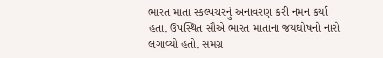ભારત માતા સ્કલ્પચરનું અનાવરણ કરી નમન કર્યા હતા. ઉપસ્થિત સૌએ ભારત માતાના જયઘોષનો નારો લગાવ્યો હતો. સમગ્ર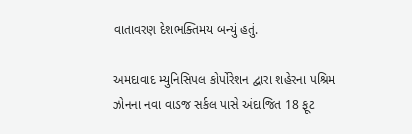વાતાવરણ દેશભક્તિમય બન્યું હતું.

અમદાવાદ મ્યુનિસિપલ કોર્પોરેશન દ્વારા શહેરના પશ્રિમ ઝોનના નવા વાડજ સર્કલ પાસે અંદાજિત 18 ફૂટ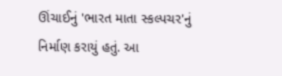ઊંચાઈનું 'ભારત માતા સ્કલ્પચર'નું નિર્માણ કરાયું હતું. આ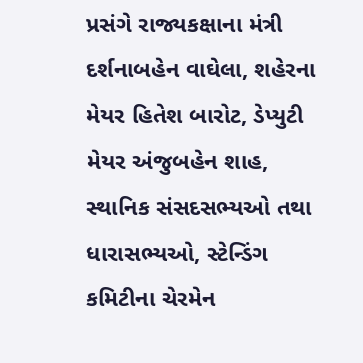પ્રસંગે રાજ્યકક્ષાના મંત્રી દર્શનાબહેન વાઘેલા, શહેરના મેયર હિતેશ બારોટ, ડેપ્યુટી મેયર અંજુબહેન શાહ, સ્થાનિક સંસદસભ્યઓ તથા ધારાસભ્યઓ, સ્ટેન્ડિંગ કમિટીના ચેરમેન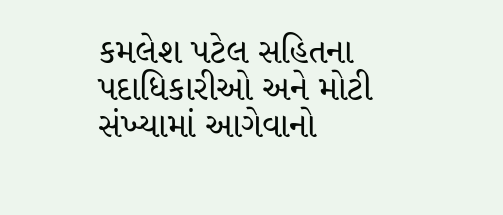કમલેશ પટેલ સહિતના પદાધિકારીઓ અને મોટી સંખ્યામાં આગેવાનો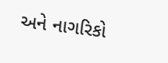અને નાગરિકો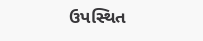ઉપસ્થિત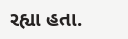રહ્યા હતા.